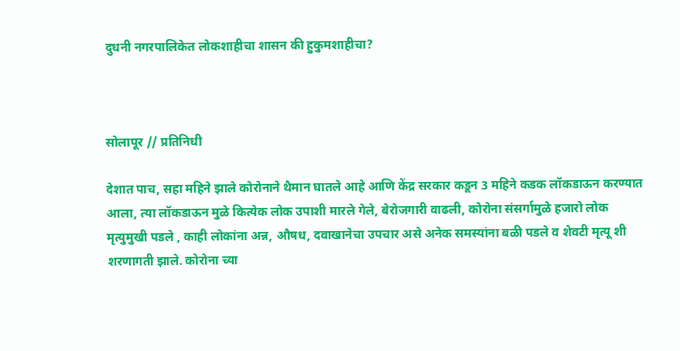दुधनी नगरपालिकेत लोकशाहीचा शासन की हुकुमशाहीचा?



सोलापूर // प्रतिनिधी

देशात पाच, सहा महिने झाले कोरोनाने थैमान घातले आहे आणि केंद्र सरकार कडून 3 महिने कडक लॉकडाऊन करण्यात आला, त्या लॉकडाऊन मुळे कित्येक लोक उपाशी मारले गेले, बेरोजगारी वाढली, कोरोना संसर्गामुळे हजारो लोक मृत्युमुखी पडले , काही लोकांना अन्न, औषध, दवाखानेचा उपचार असे अनेक समस्यांना बळी पडले व शेवटी मृत्यू शी शरणागती झाले. कोरोना च्या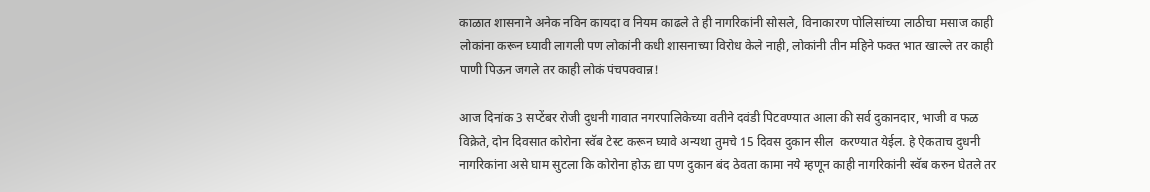काळात शासनाने अनेक नविन कायदा व नियम काढले ते ही नागरिकांनी सोसले, विनाकारण पोलिसांच्या लाठीचा मसाज काही लोकांना करून घ्यावी लागली पण लोकांनी कधी शासनाच्या विरोध केले नाही, लोकांनी तीन महिने फक्त भात खाल्ले तर काही पाणी पिऊन जगले तर काही लोकं पंचपक्वान्न!

आज दिनांक 3 सप्टेंबर रोजी दुधनी गावात नगरपालिकेच्या वतीने दवंडी पिटवण्यात आला की सर्व दुकानदार, भाजी व फळ विक्रेते, दोन दिवसात कोरोना स्वॅब टेस्ट करून घ्यावे अन्यथा तुमचे 15 दिवस दुकान सील  करण्यात येईल. हे ऐकताच दुधनी नागरिकांना असे घाम सुटला कि कोरोना होऊ द्या पण दुकान बंद ठेवता कामा नये म्हणून काही नागरिकांनी स्वॅब करुन घेतले तर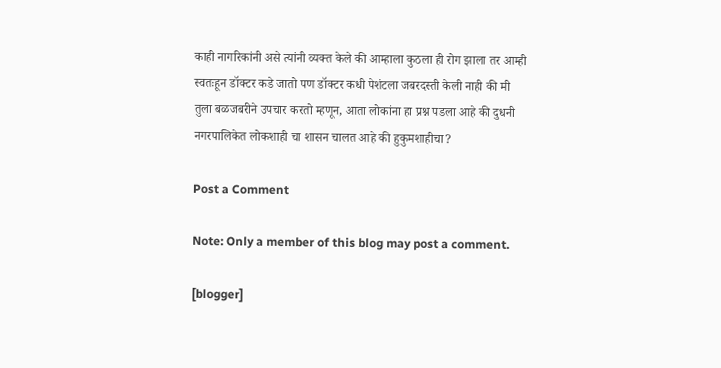काही नागरिकांनी असे त्यांनी व्यक्त केले की आम्हाला कुठला ही रोग झाला तर आम्ही स्वतःहून डॉक्टर कडे जातो पण डॉक्टर कधी पेशंटला जबरदस्ती केली नाही की मी तुला बळजबरीने उपचार करतो म्हणून, आता लोकांना हा प्रश्न पडला आहे की दुधनी नगरपालिकेत लोकशाही चा शासन चालत आहे की हुकुमशाहीचा?

Post a Comment

Note: Only a member of this blog may post a comment.

[blogger]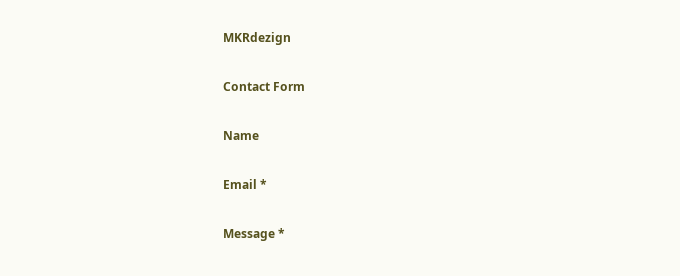MKRdezign

Contact Form

Name

Email *

Message *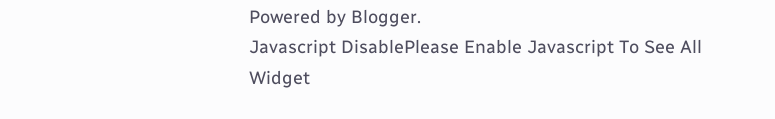Powered by Blogger.
Javascript DisablePlease Enable Javascript To See All Widget